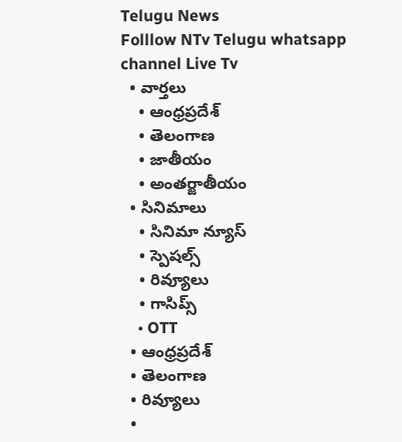Telugu News
Folllow NTv Telugu whatsapp channel Live Tv
  • వార్తలు
    • ఆంధ్రప్రదేశ్
    • తెలంగాణ
    • జాతీయం
    • అంతర్జాతీయం
  • సినిమాలు
    • సినిమా న్యూస్
    • స్పెషల్స్
    • రివ్యూలు
    • గాసిప్స్
    • OTT
  • ఆంధ్రప్రదేశ్
  • తెలంగాణ
  • రివ్యూలు
  •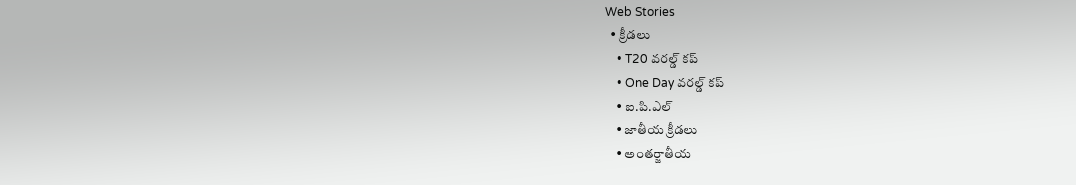Web Stories
  • క్రీడలు
    • T20 వరల్డ్ కప్
    • One Day వరల్డ్ కప్
    • ఐ.పి.ఎల్
    • జాతీయ క్రీడలు
    • అంతర్జాతీయ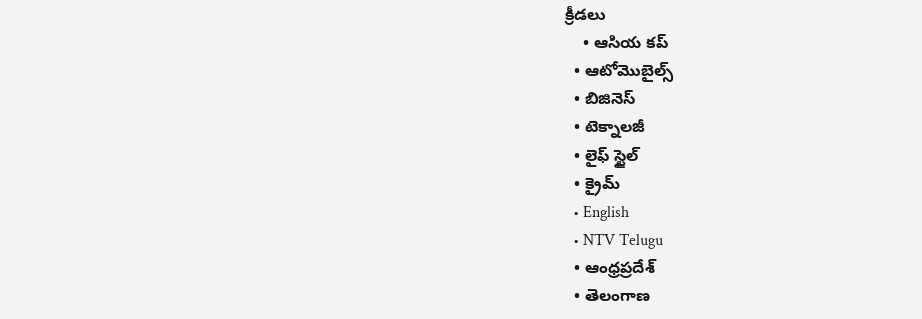క్రీడలు
    • ఆసియ కప్
  • ఆటోమొబైల్స్
  • బిజినెస్‌
  • టెక్నాలజీ
  • లైఫ్ స్టైల్
  • క్రైమ్
  • English
  • NTV Telugu
  • ఆంధ్రప్రదేశ్
  • తెలంగాణ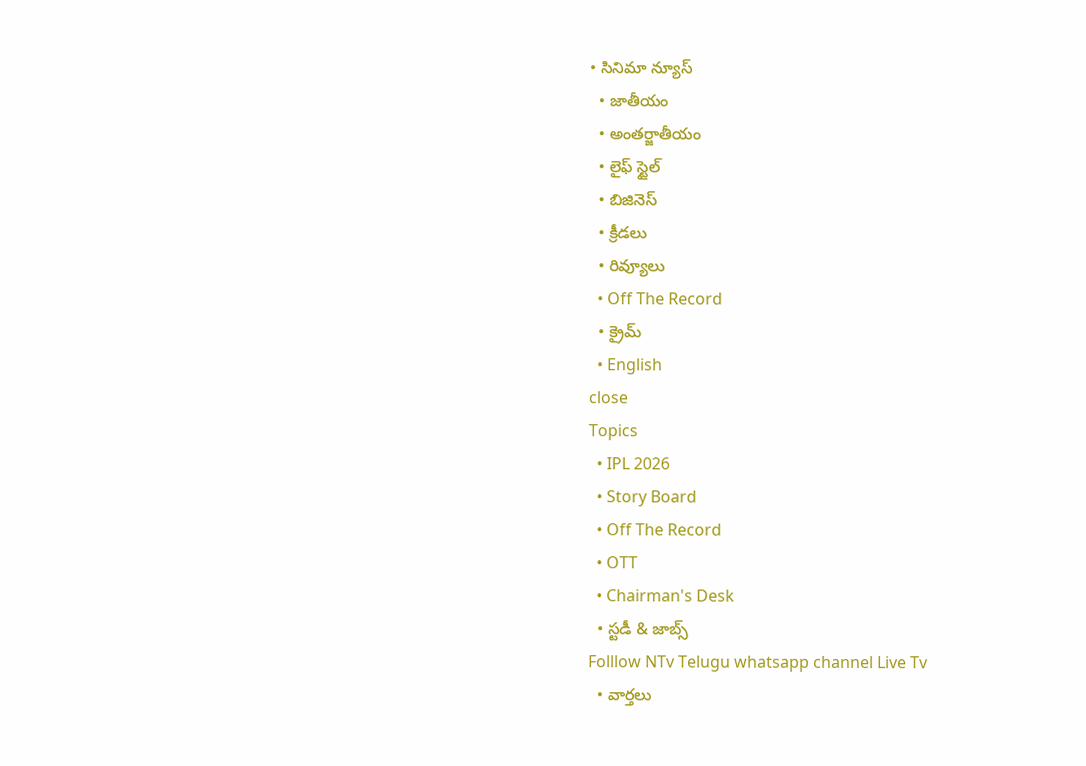• సినిమా న్యూస్
  • జాతీయం
  • అంతర్జాతీయం
  • లైఫ్ స్టైల్
  • బిజినెస్‌
  • క్రీడలు
  • రివ్యూలు
  • Off The Record
  • క్రైమ్
  • English
close
Topics
  • IPL 2026
  • Story Board
  • Off The Record
  • OTT
  • Chairman's Desk
  • స్టడీ & జాబ్స్
Folllow NTv Telugu whatsapp channel Live Tv
  • వార్తలు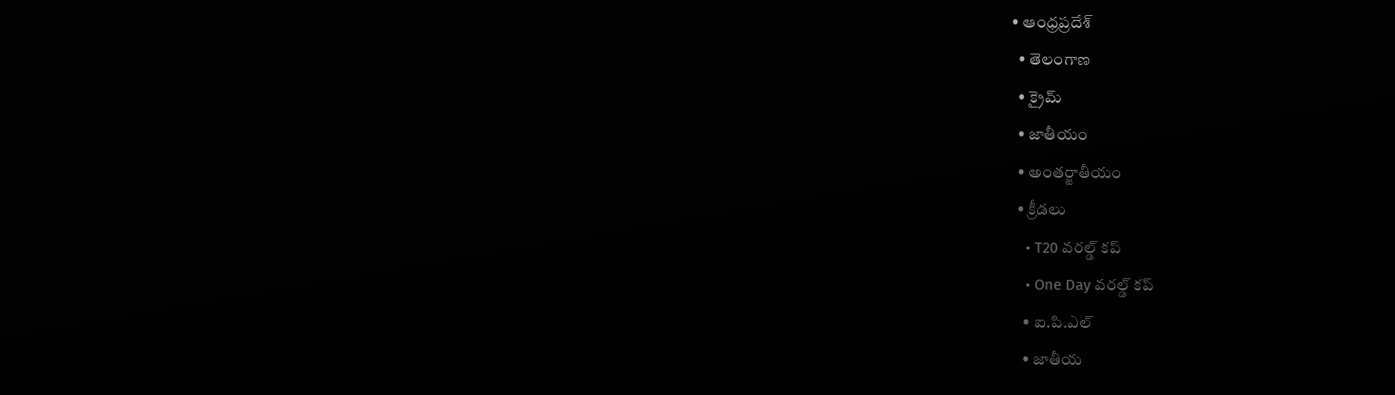• ఆంధ్రప్రదేశ్
  • తెలంగాణ
  • క్రైమ్
  • జాతీయం
  • అంతర్జాతీయం
  • క్రీడలు
    • T20 వరల్డ్ కప్
    • One Day వరల్డ్ కప్
    • ఐ.పి.ఎల్
    • జాతీయ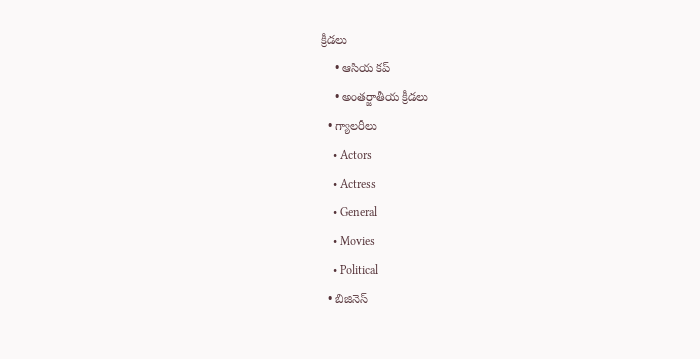క్రీడలు
    • ఆసియ కప్
    • అంతర్జాతీయ క్రీడలు
  • గ్యాలరీలు
    • Actors
    • Actress
    • General
    • Movies
    • Political
  • బిజినెస్‌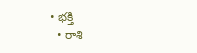• భక్తి
  • రాశి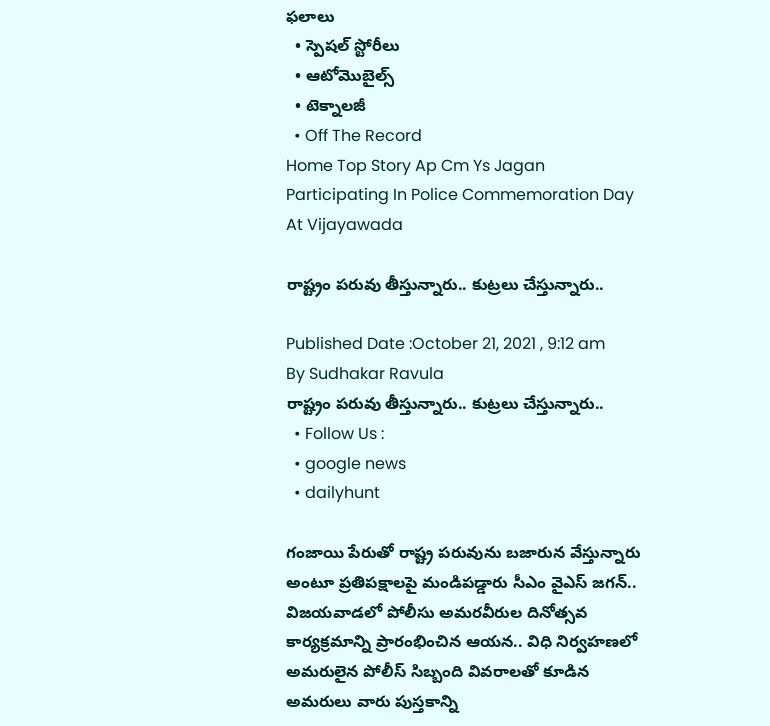ఫలాలు
  • స్పెషల్‌ స్టోరీలు
  • ఆటోమొబైల్స్
  • టెక్నాలజీ
  • Off The Record
Home Top Story Ap Cm Ys Jagan Participating In Police Commemoration Day At Vijayawada

రాష్ట్రం పరువు తీస్తున్నారు.. కుట్రలు చేస్తున్నారు..

Published Date :October 21, 2021 , 9:12 am
By Sudhakar Ravula
రాష్ట్రం పరువు తీస్తున్నారు.. కుట్రలు చేస్తున్నారు..
  • Follow Us :
  • google news
  • dailyhunt

గంజాయి పేరుతో రాష్ట్ర పరువును బజారున వేస్తున్నారు అంటూ ప్రతిపక్షాలపై మండిపడ్డారు సీఎం వైఎస్‌ జగన్‌.. విజయవాడలో పోలీసు అమరవీరుల దినోత్సవ కార్యక్రమాన్ని ప్రారంభించిన ఆయన.. విధి నిర్వహణలో అమరులైన పోలీస్ సిబ్బంది వివరాలతో కూడిన అమరులు వారు పుస్తకాన్ని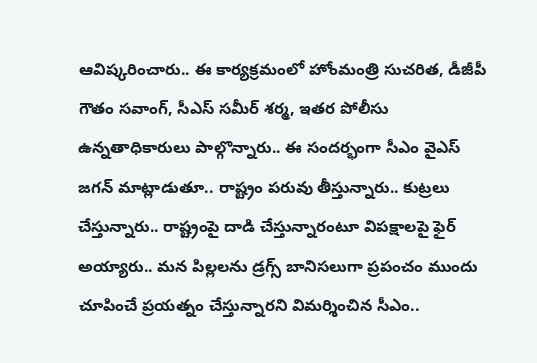ఆవిష్కరించారు.. ఈ కార్యక్రమంలో హోంమంత్రి సుచరిత, డీజీపీ గౌతం సవాంగ్, సీఎస్ సమీర్ శర్మ, ఇతర పోలీసు ఉన్నతాధికారులు పాల్గొన్నారు.. ఈ సందర్భంగా సీఎం వైఎస్‌ జగన్‌ మాట్లాడుతూ.. రాష్ట్రం పరువు తీస్తున్నారు.. కుట్రలు చేస్తున్నారు.. రాష్ట్రంపై దాడి చేస్తున్నారంటూ విపక్షాలపై ఫైర్ అయ్యారు.. మన పిల్లలను డ్రగ్స్ బానిసలుగా ప్రపంచం ముందు చూపించే ప్రయత్నం చేస్తున్నారని విమర్శించిన సీఎం..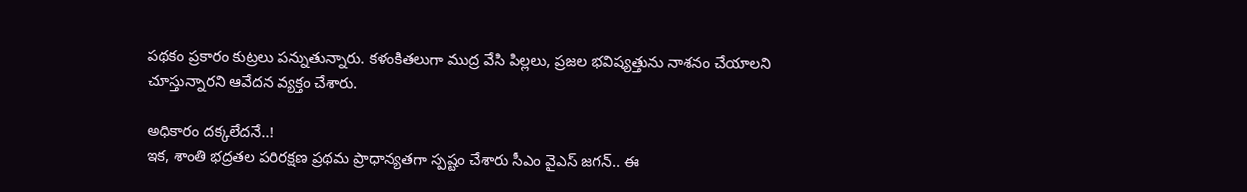పథకం ప్రకారం కుట్రలు పన్నుతున్నారు. కళంకితలుగా ముద్ర వేసి పిల్లలు, ప్రజల భవిష్యత్తును నాశనం చేయాలని చూస్తున్నారని ఆవేదన వ్యక్తం చేశారు.

అధికారం దక్కలేదనే..!
ఇక, శాంతి భద్రతల పరిరక్షణ ప్రథమ ప్రాధాన్యతగా స్పష్టం చేశారు సీఎం వైఎస్‌ జగన్.. ఈ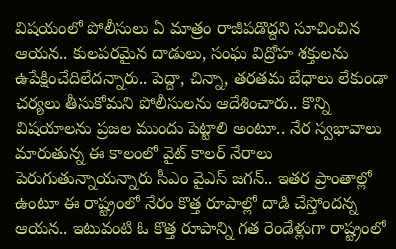విషయంలో పోలీసులు ఏ మాత్రం రాజీపడొద్దని సూచించిన ఆయన.. కులపరమైన దాడులు, సంఘ విద్రోహ శక్తులను ఉపేక్షించేదిలేదన్నారు.. పెద్దా, చిన్నా, తరతమ బేధాలు లేకుండా చర్యలు తీసుకోమని పోలీసులను ఆదేశించారు.. కొన్ని విషయాలను ప్రజల ముందు పెట్టాలి అంటూ.. నేర స్వభావాలు మారుతున్న ఈ కాలంలో వైట్ కాలర్ నేరాలు పెరుగుతున్నాయన్నారు సీఎం వైఎస్ జగన్‌.. ఇతర ప్రాంతాల్లో ఉంటూ ఈ రాష్ట్రంలో నేరం కొత్త రూపాల్లో దాడి చేస్తోందన్న ఆయన.. ఇటువంటి ఓ కొత్త రూపాన్ని గత రెండేళ్లుగా రాష్ట్రంలో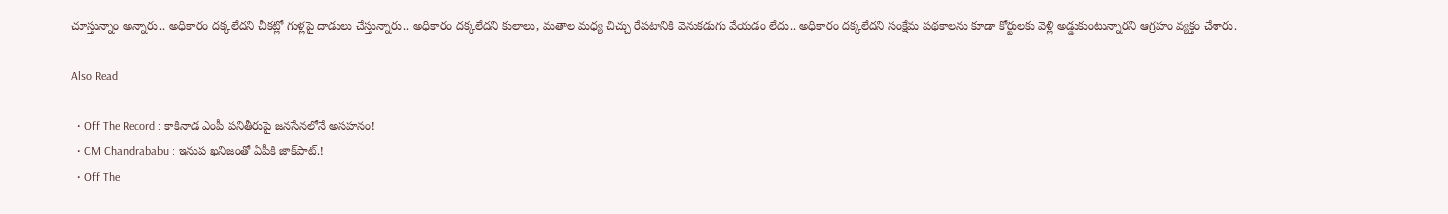చూస్తున్నాం అన్నారు.. అధికారం దక్కలేదని చీకట్లో గుళ్లపై దాడులు చేస్తున్నారు.. అధికారం దక్కలేదని కులాలు, మతాల మధ్య చిచ్చు రేపటానికి వెనుకడుగు వేయడం లేదు.. అధికారం దక్కలేదని సంక్షేమ పథకాలను కూడా కోర్టులకు వెళ్లి అడ్డుకుంటున్నారని ఆగ్రహం వ్యక్తం చేశారు.

Also Read

  • Off The Record : కాకినాడ ఎంపీ పనితీరుపై జనసేనలోనే అసహనం!
  • CM Chandrababu : ఇనుప ఖనిజంతో ఏపీకి జాక్‌పాట్.!
  • Off The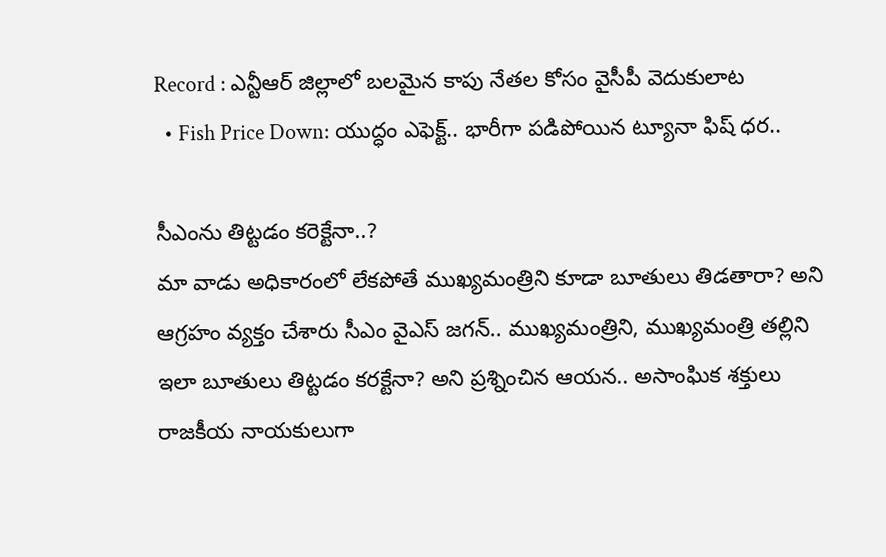Record : ఎన్టీఆర్ జిల్లాలో బలమైన కాపు నేతల కోసం వైసీపీ వెదుకులాట
  • Fish Price Down: యుద్ధం ఎఫెక్ట్.. భారీగా పడిపోయిన ట్యూనా ఫిష్ ధర..

సీఎంను తిట్టడం కరెక్టేనా..?
మా వాడు అధికారంలో లేకపోతే ముఖ్యమంత్రిని కూడా బూతులు తిడతారా? అని ఆగ్రహం వ్యక్తం చేశారు సీఎం వైఎస్‌ జగన్.. ముఖ్యమంత్రిని, ముఖ్యమంత్రి తల్లిని ఇలా బూతులు తిట్టడం కరక్టేనా? అని ప్రశ్నించిన ఆయన.. అసాంఘిక శక్తులు రాజకీయ నాయకులుగా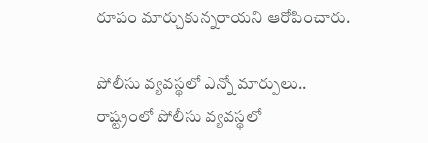రూపం మార్చుకున్నరాయని ఆరోపించారు.

పోలీసు వ్యవస్థలో ఎన్నో మార్పులు..
రాష్ట్రంలో పోలీసు వ్యవస్థలో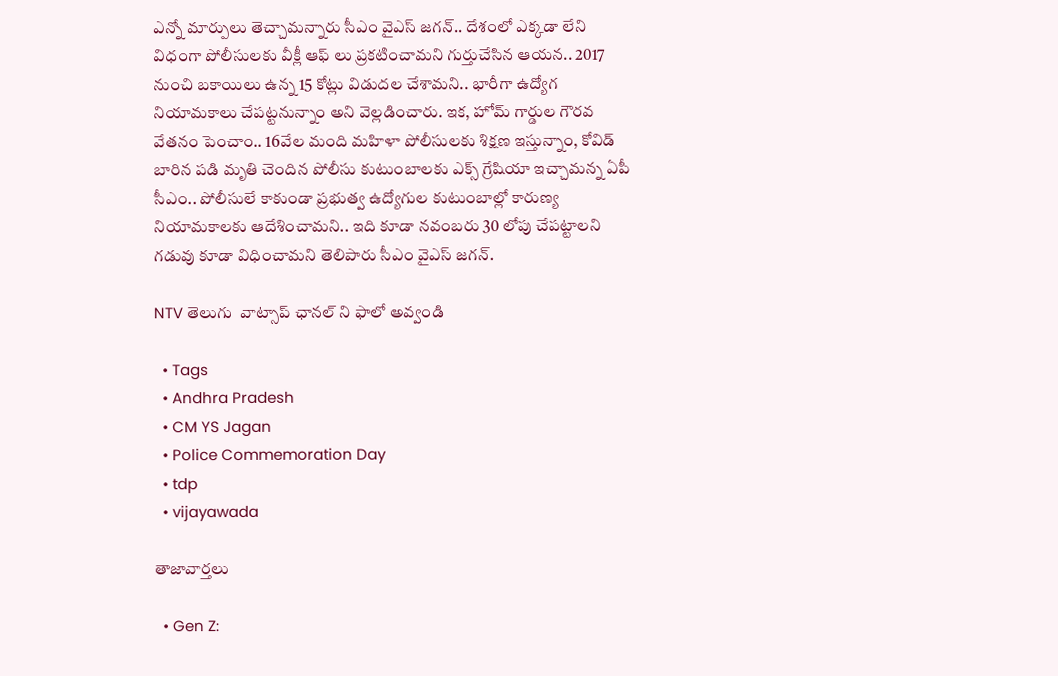ఎన్నో మార్పులు తెచ్చామన్నారు సీఎం వైఎస్‌ జగన్.. దేశంలో ఎక్కడా లేని విధంగా పోలీసులకు వీక్లీ ఆఫ్ లు ప్రకటించామని గుర్తుచేసిన ఆయన.. 2017 నుంచి బకాయిలు ఉన్న 15 కోట్లు విడుదల చేశామని.. భారీగా ఉద్యోగ నియామకాలు చేపట్టనున్నాం అని వెల్లడించారు. ఇక, హోమ్ గార్డుల గౌరవ వేతనం పెంచాం.. 16వేల మంది మహిళా పోలీసులకు శిక్షణ ఇస్తున్నాం, కోవిడ్ బారిన పడి మృతి చెందిన పోలీసు కుటుంబాలకు ఎక్స్ గ్రేషియా ఇచ్చామన్న ఏపీ సీఎం.. పోలీసులే కాకుండా ప్రభుత్వ ఉద్యోగుల కుటుంబాల్లో కారుణ్య నియామకాలకు ఆదేశించామని.. ఇది కూడా నవంబరు 30 లోపు చేపట్టాలని గడువు కూడా విధించామని తెలిపారు సీఎం వైఎస్‌ జగన్.

NTV తెలుగు  వాట్సాప్ ఛానల్ ని ఫాలో అవ్వండి

  • Tags
  • Andhra Pradesh
  • CM YS Jagan
  • Police Commemoration Day
  • tdp
  • vijayawada

తాజావార్తలు

  • Gen Z: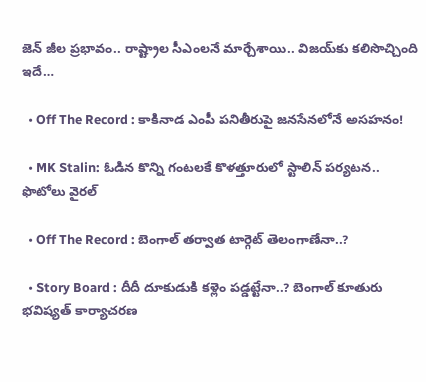జెన్ జీల ప్రభావం.. రాష్ట్రాల సీఎంలనే మార్చేశాయి.. విజయ్‌కు కలిసొచ్చింది ఇదే…

  • Off The Record : కాకినాడ ఎంపీ పనితీరుపై జనసేనలోనే అసహనం!

  • MK Stalin: ఓడిన కొన్ని గంటలకే కొళత్తూరులో స్టాలిన్ పర్యటన.. ఫొటోలు వైరల్

  • Off The Record : బెంగాల్ తర్వాత టార్గెట్ తెలంగాణేనా..?

  • Story Board : దీదీ దూకుడుకి కళ్లెం పడ్డట్టేనా..? బెంగాల్ కూతురు భవిష్యత్ కార్యాచరణ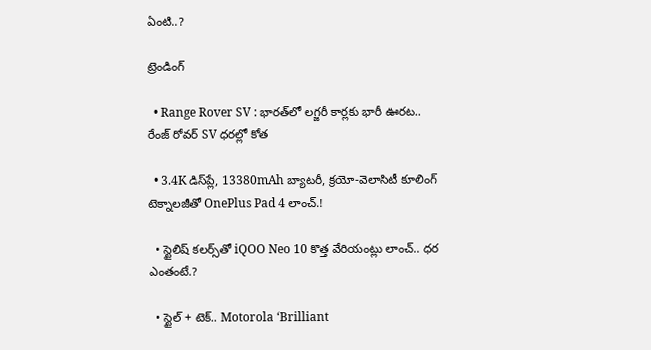ఏంటి..?

ట్రెండింగ్‌

  • Range Rover SV : భారత్‌లో లగ్జరీ కార్లకు భారీ ఊరట.. రేంజ్ రోవర్ SV ధరల్లో కోత

  • 3.4K డిస్‌ప్లే, 13380mAh బ్యాటరీ, క్రయో-వెలాసిటీ కూలింగ్ టెక్నాలజీతో OnePlus Pad 4 లాంచ్.!

  • స్టైలిష్ కలర్స్‌తో iQOO Neo 10 కొత్త వేరియంట్లు లాంచ్.. ధర ఎంతంటే.?

  • స్టైల్ + టెక్.. Motorola ‘Brilliant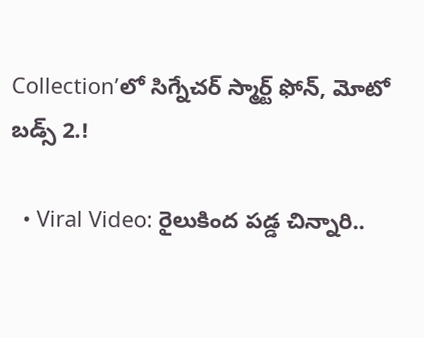Collection’లో సిగ్నేచర్ స్మార్ట్ ఫోన్, మోటో బడ్స్ 2.!

  • Viral Video: రైలుకింద పడ్డ చిన్నారి..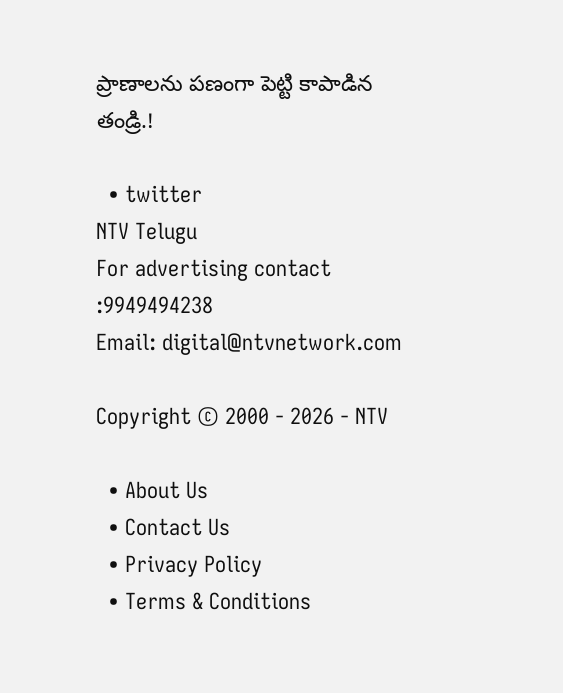ప్రాణాలను పణంగా పెట్టి కాపాడిన తండ్రి.!

  • twitter
NTV Telugu
For advertising contact :9949494238
Email: digital@ntvnetwork.com

Copyright © 2000 - 2026 - NTV

  • About Us
  • Contact Us
  • Privacy Policy
  • Terms & Conditions